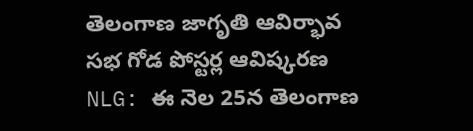తెలంగాణ జాగృతి ఆవిర్భావ సభ గోడ పోస్టర్ల ఆవిష్కరణ
NLG: ఈ నెల 25న తెలంగాణ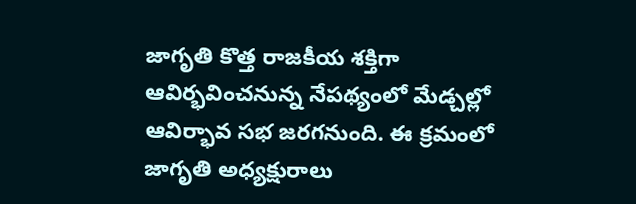జాగృతి కొత్త రాజకీయ శక్తిగా ఆవిర్భవించనున్న నేపథ్యంలో మేడ్చల్లో ఆవిర్భావ సభ జరగనుంది. ఈ క్రమంలో జాగృతి అధ్యక్షురాలు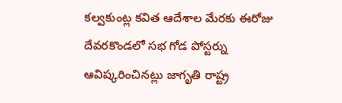కల్వకుంట్ల కవిత ఆదేశాల మేరకు ఈరోజు దేవరకొండలో సభ గోడ పోస్టర్ను ఆవిష్కరించినట్లు జాగృతి రాష్ట్ర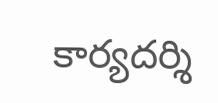కార్యదర్శి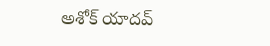అశోక్ యాదవ్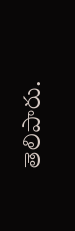తెలిపారు.